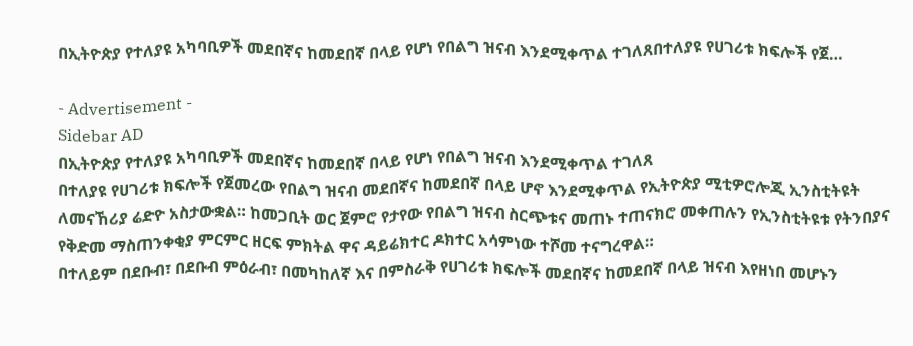በኢትዮጵያ የተለያዩ አካባቢዎች መደበኛና ከመደበኛ በላይ የሆነ የበልግ ዝናብ እንደሚቀጥል ተገለጸበተለያዩ የሀገሪቱ ክፍሎች የጀ…

- Advertisement -
Sidebar AD
በኢትዮጵያ የተለያዩ አካባቢዎች መደበኛና ከመደበኛ በላይ የሆነ የበልግ ዝናብ እንደሚቀጥል ተገለጸ
በተለያዩ የሀገሪቱ ክፍሎች የጀመረው የበልግ ዝናብ መደበኛና ከመደበኛ በላይ ሆኖ እንደሚቀጥል የኢትዮጵያ ሚቲዎሮሎጂ ኢንስቲትዩት ለመናኸሪያ ሬድዮ አስታውቋል። ከመጋቢት ወር ጀምሮ የታየው የበልግ ዝናብ ስርጭቱና መጠኑ ተጠናክሮ መቀጠሉን የኢንስቲትዩቱ የትንበያና የቅድመ ማስጠንቀቂያ ምርምር ዘርፍ ምክትል ዋና ዳይሬክተር ዶክተር አሳምነው ተሾመ ተናግረዋል።
በተለይም በደቡብ፣ በደቡብ ምዕራብ፣ በመካከለኛ እና በምስራቅ የሀገሪቱ ክፍሎች መደበኛና ከመደበኛ በላይ ዝናብ እየዘነበ መሆኑን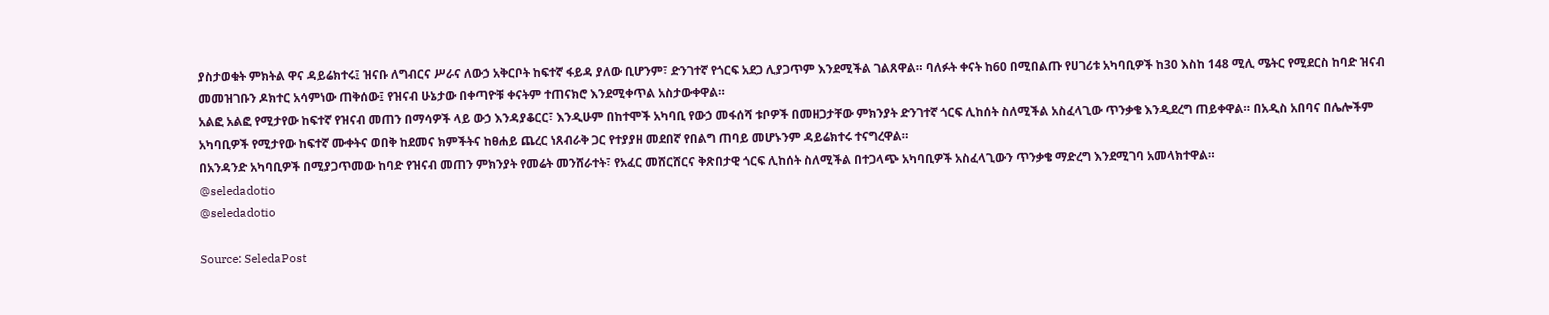ያስታወቁት ምክትል ዋና ዳይሬክተሩ፤ ዝናቡ ለግብርና ሥራና ለውኃ አቅርቦት ከፍተኛ ፋይዳ ያለው ቢሆንም፣ ድንገተኛ የጎርፍ አደጋ ሊያጋጥም እንደሚችል ገልጸዋል። ባለፉት ቀናት ከ60 በሚበልጡ የሀገሪቱ አካባቢዎች ከ30 እስከ 148 ሚሊ ሜትር የሚደርስ ከባድ ዝናብ መመዝገቡን ዶክተር አሳምነው ጠቅሰው፤ የዝናብ ሁኔታው በቀጣዮቹ ቀናትም ተጠናክሮ እንደሚቀጥል አስታውቀዋል።
አልፎ አልፎ የሚታየው ከፍተኛ የዝናብ መጠን በማሳዎች ላይ ውኃ እንዳያቆርር፣ እንዲሁም በከተሞች አካባቢ የውኃ መፋሰሻ ቱቦዎች በመዘጋታቸው ምክንያት ድንገተኛ ጎርፍ ሊከሰት ስለሚችል አስፈላጊው ጥንቃቄ እንዲደረግ ጠይቀዋል። በአዲስ አበባና በሌሎችም አካባቢዎች የሚታየው ከፍተኛ ሙቀትና ወበቅ ከደመና ክምችትና ከፀሐይ ጨረር ነጸብራቅ ጋር የተያያዘ መደበኛ የበልግ ጠባይ መሆኑንም ዳይሬክተሩ ተናግረዋል።
በአንዳንድ አካባቢዎች በሚያጋጥመው ከባድ የዝናብ መጠን ምክንያት የመሬት መንሸራተት፣ የአፈር መሸርሸርና ቅጽበታዊ ጎርፍ ሊከሰት ስለሚችል በተጋላጭ አካባቢዎች አስፈላጊውን ጥንቃቄ ማድረግ እንደሚገባ አመላክተዋል።
@seledadotio
@seledadotio

Source: SeledaPost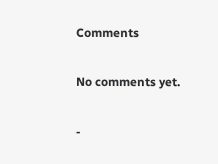Comments

No comments yet.

-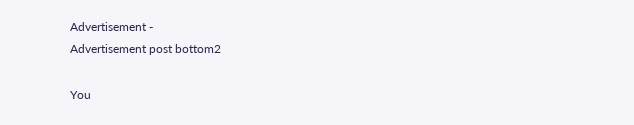Advertisement -
Advertisement post bottom2

You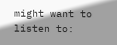might want to listen to: